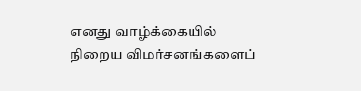எனது வாழ்க்கையில் நிறைய விமர்சனங்களைப்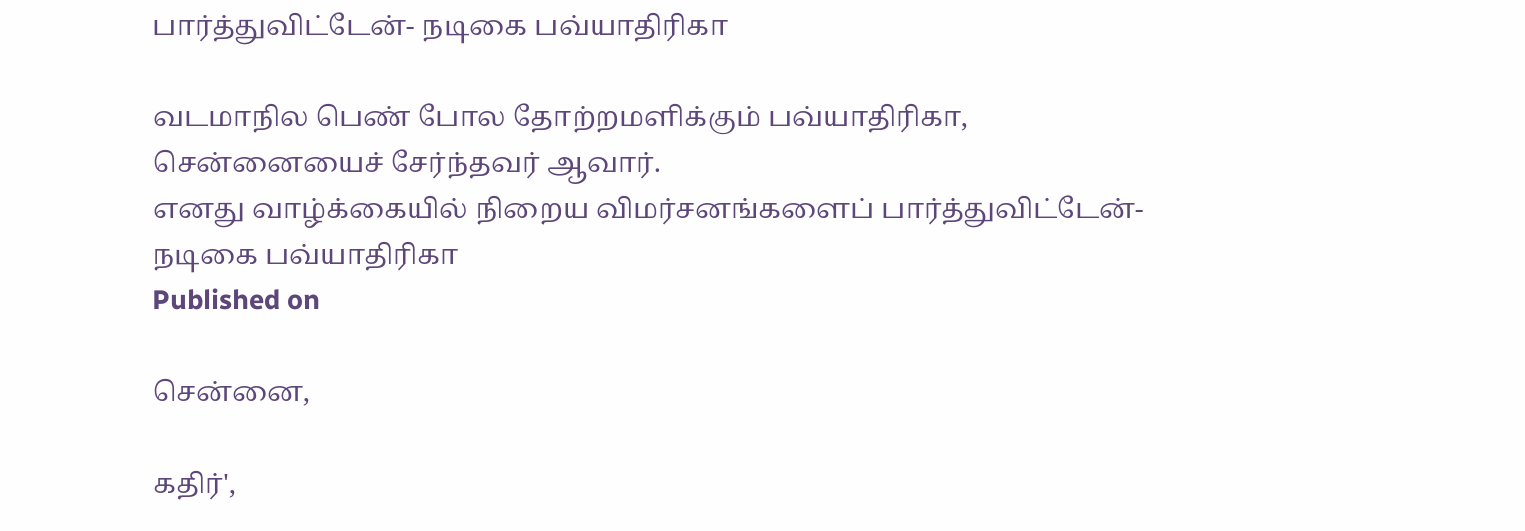பார்த்துவிட்டேன்- நடிகை பவ்யாதிரிகா

வடமாநில பெண் போல தோற்றமளிக்கும் பவ்யாதிரிகா, சென்னையைச் சேர்ந்தவர் ஆவார்.
எனது வாழ்க்கையில் நிறைய விமர்சனங்களைப் பார்த்துவிட்டேன்- நடிகை பவ்யாதிரிகா
Published on

சென்னை,

கதிர்',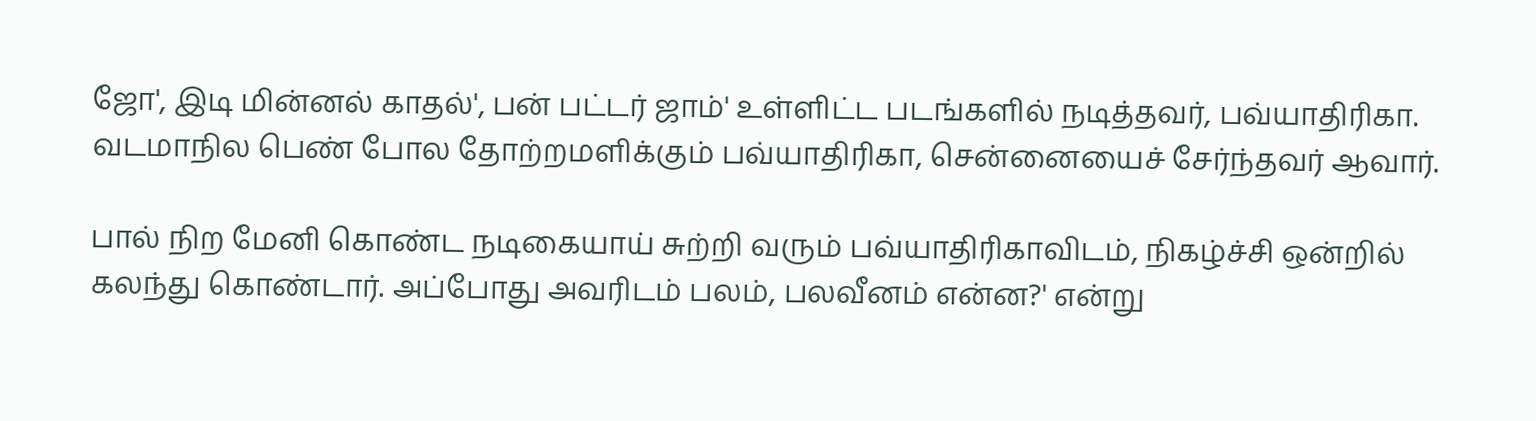ஜோ', இடி மின்னல் காதல்', பன் பட்டர் ஜாம்' உள்ளிட்ட படங்களில் நடித்தவர், பவ்யாதிரிகா. வடமாநில பெண் போல தோற்றமளிக்கும் பவ்யாதிரிகா, சென்னையைச் சேர்ந்தவர் ஆவார்.

பால் நிற மேனி கொண்ட நடிகையாய் சுற்றி வரும் பவ்யாதிரிகாவிடம், நிகழ்ச்சி ஒன்றில் கலந்து கொண்டார். அப்போது அவரிடம் பலம், பலவீனம் என்ன?' என்று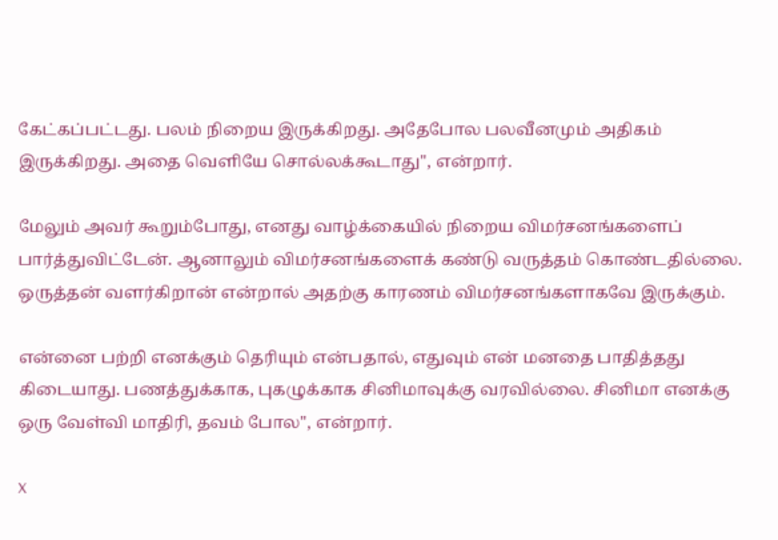கேட்கப்பட்டது. பலம் நிறைய இருக்கிறது. அதேபோல பலவீனமும் அதிகம் இருக்கிறது. அதை வெளியே சொல்லக்கூடாது'', என்றார்.

மேலும் அவர் கூறும்போது, எனது வாழ்க்கையில் நிறைய விமர்சனங்களைப் பார்த்துவிட்டேன். ஆனாலும் விமர்சனங்களைக் கண்டு வருத்தம் கொண்டதில்லை. ஒருத்தன் வளர்கிறான் என்றால் அதற்கு காரணம் விமர்சனங்களாகவே இருக்கும்.

என்னை பற்றி எனக்கும் தெரியும் என்பதால், எதுவும் என் மனதை பாதித்தது கிடையாது. பணத்துக்காக, புகழுக்காக சினிமாவுக்கு வரவில்லை. சினிமா எனக்கு ஒரு வேள்வி மாதிரி, தவம் போல'', என்றார்.

X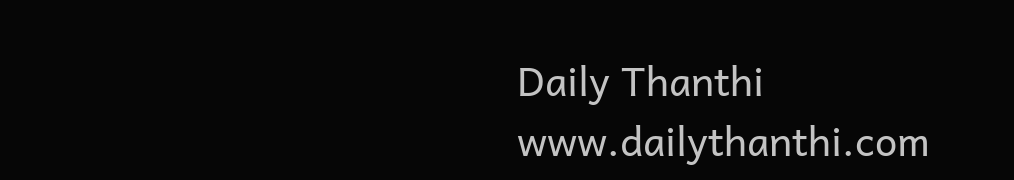Daily Thanthi
www.dailythanthi.com